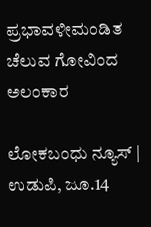ಪ್ರಭಾವಳೀಮಂಡಿತ ಚೆಲುವ ಗೋವಿಂದ ಅಲಂಕಾರ

ಲೋಕಬಂಧು ನ್ಯೂಸ್ | ಉಡುಪಿ, ಜೂ.14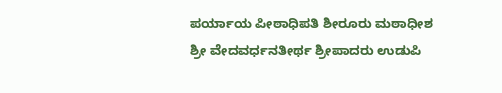ಪರ್ಯಾಯ ಪೀಠಾಧಿಪತಿ ಶೀರೂರು ಮಠಾಧೀಶ ಶ್ರೀ ವೇದವರ್ಧನತೀರ್ಥ ಶ್ರೀಪಾದರು ಉಡುಪಿ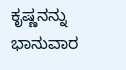ಕೃಷ್ಣನನ್ನು ಭಾನುವಾರ‌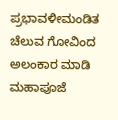ಪ್ರಭಾವಳೀಮಂಡಿತ ಚೆಲುವ ಗೋವಿಂದ ಅಲಂಕಾರ ಮಾಡಿ ಮಹಾಪೂಜೆ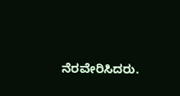ನೆರವೇರಿಸಿದರು.